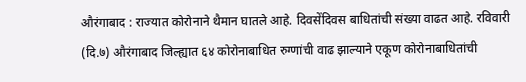औरंगाबाद : राज्यात कोरोनाने थैमान घातले आहे. दिवसेंदिवस बाधितांची संख्या वाढत आहे. रविवारी (दि.७) औरंगाबाद जिल्ह्यात ६४ कोरोनाबाधित रुग्णांची वाढ झाल्याने एकूण कोरोनाबाधितांची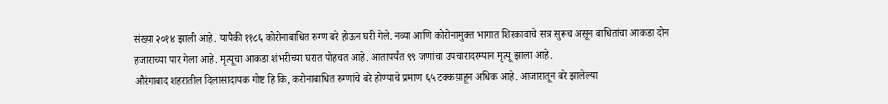संख्या २०१४ झाली आहे. यापैकी ११८६ कोरोनाबाधित रुग्ण बरे होऊन घरी गेले. नव्या आणि कोरोनामुक्त भागात शिरकावाचे सत्र सुरूच असून बाधितांचा आकडा दोन हजाराच्या पार गेला आहे. मृत्यूचा आकडा शंभरीच्या घरात पोहचत आहे. आतापर्यंत ९९ जणांचा उपचारादरम्यान मृत्यू झाला आहे.
औरंगाबाद शहरातील दिलासादायक गोष्ट हि कि, करोनाबाधित रुग्णांचे बरे होण्याचे प्रमाण ६५ टक्कय़ाहून अधिक आहे. आजारातून बरे झालेल्या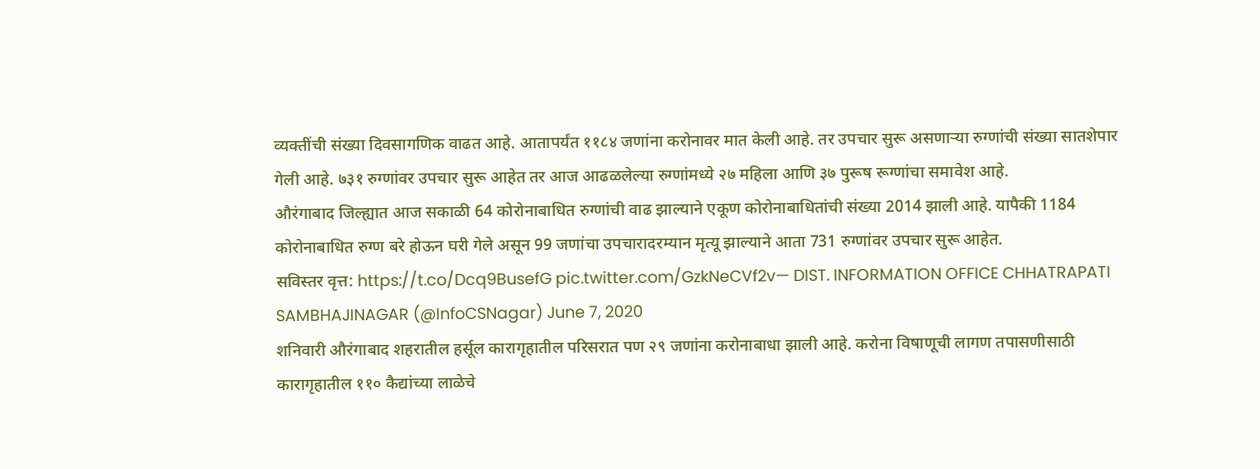व्यक्तींची संख्या दिवसागणिक वाढत आहे. आतापर्यंत ११८४ जणांना करोनावर मात केली आहे. तर उपचार सुरू असणाऱ्या रुग्णांची संख्या सातशेपार गेली आहे. ७३१ रुग्णांवर उपचार सुरू आहेत तर आज आढळलेल्या रुग्णांमध्ये २७ महिला आणि ३७ पुरूष रूग्णांचा समावेश आहे.
औरंगाबाद जिल्ह्यात आज सकाळी 64 कोरोनाबाधित रुग्णांची वाढ झाल्याने एकूण कोरोनाबाधितांची संख्या 2014 झाली आहे. यापैकी 1184 कोरोनाबाधित रुग्ण बरे होऊन घरी गेले असून 99 जणांचा उपचारादरम्यान मृत्यू झाल्याने आता 731 रुग्णांवर उपचार सुरू आहेत.
सविस्तर वृत्त: https://t.co/Dcq9BusefG pic.twitter.com/GzkNeCVf2v— DIST. INFORMATION OFFICE CHHATRAPATI SAMBHAJINAGAR (@InfoCSNagar) June 7, 2020
शनिवारी औरंगाबाद शहरातील हर्सूल कारागृहातील परिसरात पण २९ जणांना करोनाबाधा झाली आहे. करोना विषाणूची लागण तपासणीसाठी कारागृहातील ११० कैद्यांच्या लाळेचे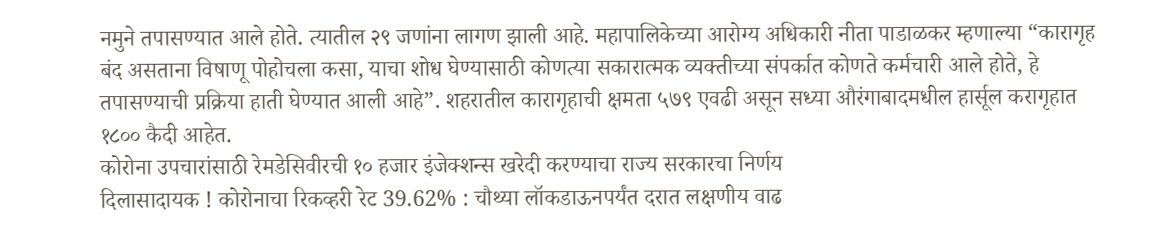नमुने तपासण्यात आले होते. त्यातील २९ जणांना लागण झाली आहे. महापालिकेच्या आरोग्य अधिकारी नीता पाडाळकर म्हणाल्या “कारागृह बंद असताना विषाणू पोहोचला कसा, याचा शोध घेण्यासाठी कोणत्या सकारात्मक व्यक्तीच्या संपर्कात कोणते कर्मचारी आले होते, हे तपासण्याची प्रक्रिया हाती घेण्यात आली आहे”. शहरातील कारागृहाची क्षमता ५७९ एवढी असून सध्या औरंगाबादमधील हार्सूल करागृहात १८०० कैदी आहेत.
कोरोना उपचारांसाठी रेमडेसिवीरची १० हजार इंजेक्शन्स खरेदी करण्याचा राज्य सरकारचा निर्णय
दिलासादायक ! कोरोनाचा रिकव्हरी रेट 39.62% : चौथ्या लॉकडाऊनपर्यंत दरात लक्षणीय वाढ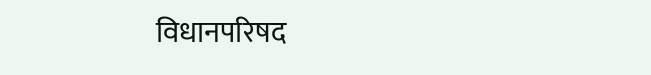विधानपरिषद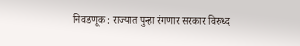निवडणूक : राज्यात पुन्हा रंगणार सरकार विरुध्द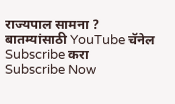राज्यपाल सामना ?
बातम्यांसाठी YouTube चॅनेल Subscribe करा
Subscribe Now